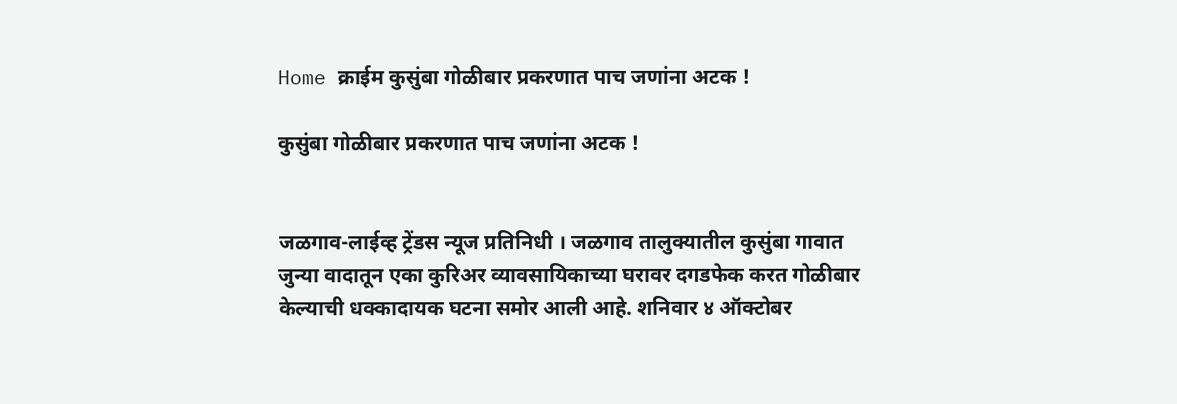Home क्राईम कुसुंबा गोळीबार प्रकरणात पाच जणांना अटक !

कुसुंबा गोळीबार प्रकरणात पाच जणांना अटक !


जळगाव-लाईव्ह ट्रेंडस न्यूज प्रतिनिधी । जळगाव तालुक्यातील कुसुंबा गावात जुन्या वादातून एका कुरिअर व्यावसायिकाच्या घरावर दगडफेक करत गोळीबार केल्याची धक्कादायक घटना समोर आली आहे. शनिवार ४ ऑक्टोबर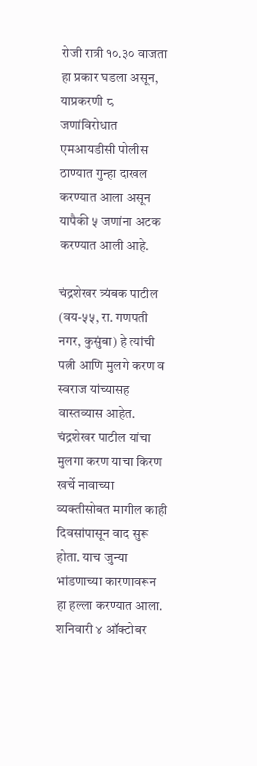रोजी रात्री १०.३० वाजता हा प्रकार घडला असून, याप्रकरणी ८ जणांविरोधात एमआयडीसी पोलीस ठाण्यात गुन्हा दाखल करण्यात आला असून यापैकी ५ जणांना अटक करण्यात आली आहे.

चंद्रशेखर त्र्यंबक पाटील (वय-५५, रा. गणपती नगर, कुसुंबा) हे त्यांची पत्नी आणि मुलगे करण व स्वराज यांच्यासह वास्तव्यास आहेत. चंद्रशेखर पाटील यांचा मुलगा करण याचा किरण खर्चे नावाच्या व्यक्तीसोबत मागील काही दिवसांपासून वाद सुरू होता. याच जुन्या भांडणाच्या कारणावरून हा हल्ला करण्यात आला. शनिवारी ४ ऑक्टोबर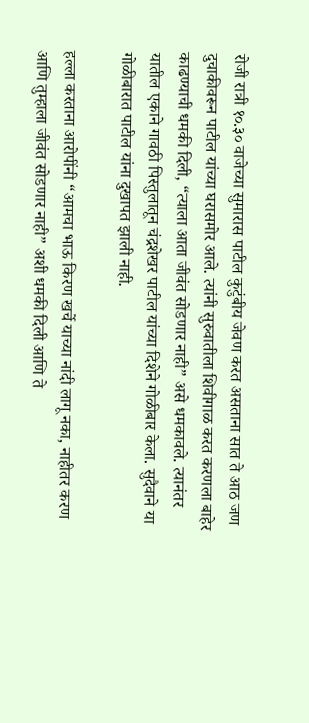रोजी रात्री १०.३० वाजेच्या सुमारास पाटील कुटुंबीय जेवण करत असताना सात ते आठ जण दुचाकीवरून पाटील यांच्या घरासमोर आले. त्यांनी सुरुवातीला शिवीगाळ करत करणला बाहेर काढण्याची धमकी दिली, “त्याला आता जीवंत सोडणार नाही” असे धमकावले. त्यानंतर यातील एकाने गावठी पिस्तुलातून चंद्रशेखर पाटील यांच्या दिशेने गोळीबार केला. सुदैवाने या गोळीबारात पाटील यांना दुखापत झाली नाही.

हल्ला करताना आरोपींनी “आमचा भाऊ किरण खर्चे याच्या नांदी लागू नका, नाहीतर करण आणि तुम्हाला जीवंत सोडणार नाही” अशी धमकी दिली आणि ते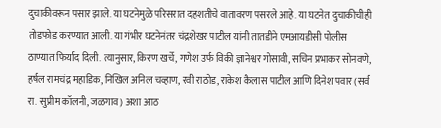दुचाकीवरून पसार झाले. या घटनेमुळे परिसरात दहशतीचे वातावरण पसरले आहे. या घटनेत दुचाकीचीही तोडफोड करण्यात आली. या गंभीर घटनेनंतर चंद्रशेखर पाटील यांनी तातडीने एमआयडीसी पोलीस ठाण्यात फिर्याद दिली. त्यानुसार, किरण खर्चे, गणेश उर्फ विकी ज्ञानेश्वर गोसावी, सचिन प्रभाकर सोनवणे, हर्षल रामचंद्र महाडिक, निखिल अनिल चव्हाण, रवी राठोड, राकेश कैलास पाटील आणि दिनेश पवार (सर्व रा. सुप्रीम कॉलनी, जळगाव) अशा आठ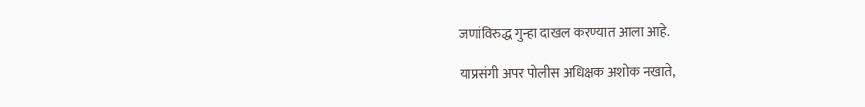जणांविरुद्ध गुन्हा दाखल करण्यात आला आहे.

याप्रसंगी अपर पोलीस अधिक्षक अशोक नखाते,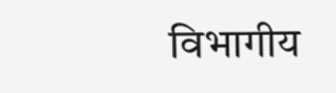विभागीय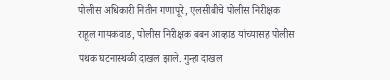पोलीस अधिकारी नितीन गणापूरे, एलसीबीचे पोलीस निरीक्षक राहूल गायकवाड, पोलीस निरीक्षक बबन आव्हाड यांच्यासह पोलीस पथक घटनास्थळी दाखल झाले. गुन्हा दाखल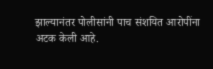झाल्यानंतर पोलीसांनी पाच संशयित आरोपींना अटक केली आहे.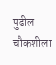पुढील चौकशीला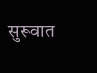सुरूवात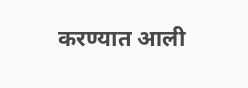करण्यात आली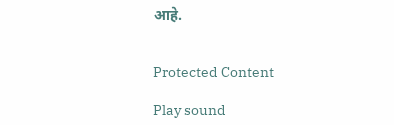आहे.


Protected Content

Play sound